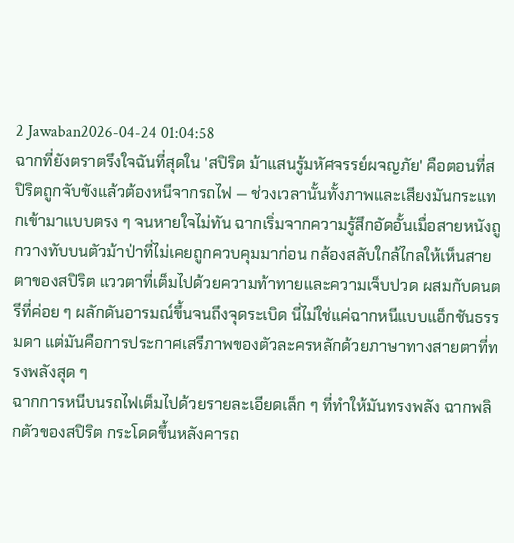2 Jawaban2026-04-24 01:04:58
ฉากที่ยังตราตรึงใจฉันที่สุดใน 'สปิริต ม้าแสนรู้มหัศจรรย์ผจญภัย' คือตอนที่สปิริตถูกจับขังแล้วต้องหนีจากรถไฟ — ช่วงเวลานั้นทั้งภาพและเสียงมันกระแทกเข้ามาแบบตรง ๆ จนหายใจไม่ทัน ฉากเริ่มจากความรู้สึกอัดอั้นเมื่อสายหนังถูกวางทับบนตัวม้าป่าที่ไม่เคยถูกควบคุมมาก่อน กล้องสลับใกล้ไกลให้เห็นสายตาของสปิริต แววตาที่เต็มไปด้วยความท้าทายและความเจ็บปวด ผสมกับดนตรีที่ค่อย ๆ ผลักดันอารมณ์ขึ้นจนถึงจุดระเบิด นี่ไม่ใช่แค่ฉากหนีแบบแอ็กชันธรรมดา แต่มันคือการประกาศเสรีภาพของตัวละครหลักด้วยภาษาทางสายตาที่ทรงพลังสุด ๆ
ฉากการหนีบนรถไฟเต็มไปด้วยรายละเอียดเล็ก ๆ ที่ทำให้มันทรงพลัง ฉากพลิกตัวของสปิริต กระโดดขึ้นหลังคารถ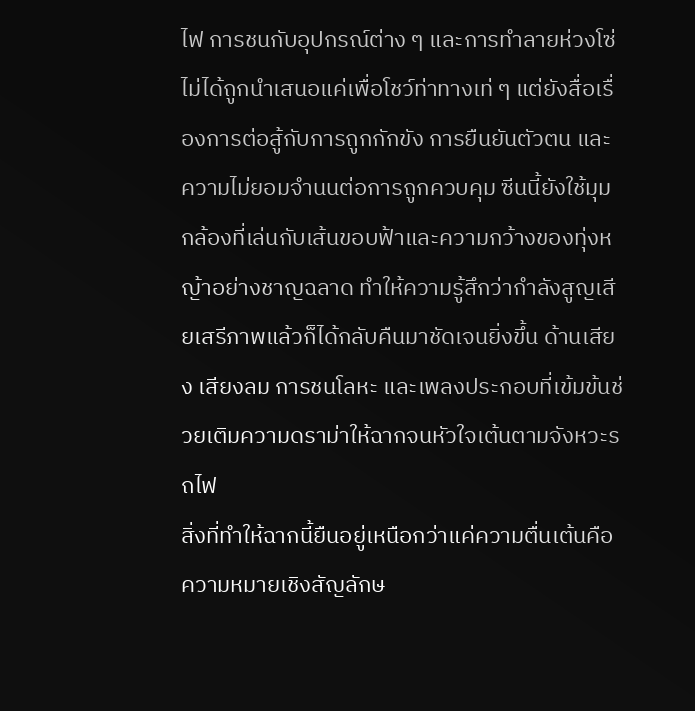ไฟ การชนกับอุปกรณ์ต่าง ๆ และการทำลายห่วงโซ่ ไม่ได้ถูกนำเสนอแค่เพื่อโชว์ท่าทางเท่ ๆ แต่ยังสื่อเรื่องการต่อสู้กับการถูกกักขัง การยืนยันตัวตน และความไม่ยอมจำนนต่อการถูกควบคุม ซีนนี้ยังใช้มุมกล้องที่เล่นกับเส้นขอบฟ้าและความกว้างของทุ่งหญ้าอย่างชาญฉลาด ทำให้ความรู้สึกว่ากำลังสูญเสียเสรีภาพแล้วก็ได้กลับคืนมาชัดเจนยิ่งขึ้น ด้านเสียง เสียงลม การชนโลหะ และเพลงประกอบที่เข้มข้นช่วยเติมความดราม่าให้ฉากจนหัวใจเต้นตามจังหวะรถไฟ
สิ่งที่ทำให้ฉากนี้ยืนอยู่เหนือกว่าแค่ความตื่นเต้นคือความหมายเชิงสัญลักษ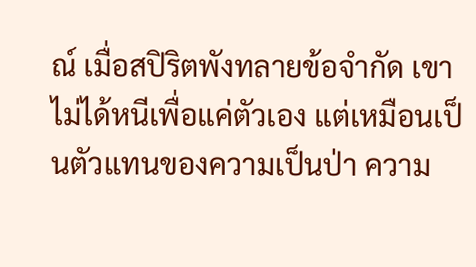ณ์ เมื่อสปิริตพังทลายข้อจำกัด เขาไม่ได้หนีเพื่อแค่ตัวเอง แต่เหมือนเป็นตัวแทนของความเป็นป่า ความ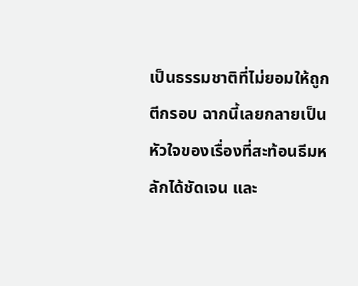เป็นธรรมชาติที่ไม่ยอมให้ถูกตีกรอบ ฉากนี้เลยกลายเป็นหัวใจของเรื่องที่สะท้อนธีมหลักได้ชัดเจน และ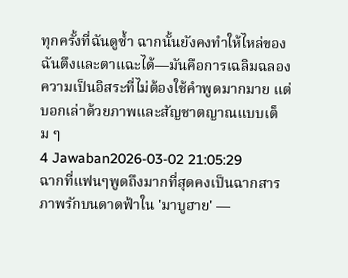ทุกครั้งที่ฉันดูซ้ำ ฉากนั้นยังคงทำให้ไหล่ของฉันตึงและตาแฉะได้—มันคือการเฉลิมฉลองความเป็นอิสระที่ไม่ต้องใช้คำพูดมากมาย แต่บอกเล่าด้วยภาพและสัญชาตญาณแบบเต็ม ๆ
4 Jawaban2026-03-02 21:05:29
ฉากที่แฟนๆพูดถึงมากที่สุดคงเป็นฉากสารภาพรักบนดาดฟ้าใน 'มาบูฮาย' —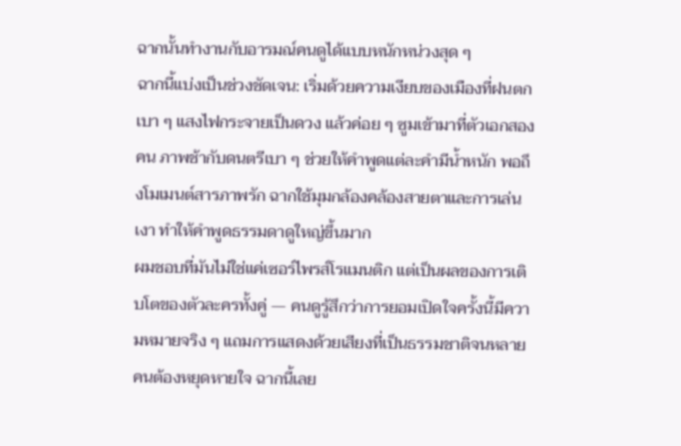ฉากนั้นทำงานกับอารมณ์คนดูได้แบบหนักหน่วงสุด ๆ
ฉากนี้แบ่งเป็นช่วงชัดเจน: เริ่มด้วยความเงียบของเมืองที่ฝนตกเบา ๆ แสงไฟกระจายเป็นดวง แล้วค่อย ๆ ซูมเข้ามาที่ตัวเอกสองคน ภาพช้ากับดนตรีเบา ๆ ช่วยให้คำพูดแต่ละคำมีน้ำหนัก พอถึงโมเมนต์สารภาพรัก ฉากใช้มุมกล้องคล้องสายตาและการเล่นเงา ทำให้คำพูดธรรมดาดูใหญ่ขึ้นมาก
ผมชอบที่มันไม่ใช่แค่เซอร์ไพรส์โรแมนติก แต่เป็นผลของการเติบโตของตัวละครทั้งคู่ — คนดูรู้สึกว่าการยอมเปิดใจครั้งนี้มีความหมายจริง ๆ แถมการแสดงด้วยเสียงที่เป็นธรรมชาติจนหลายคนต้องหยุดหายใจ ฉากนี้เลย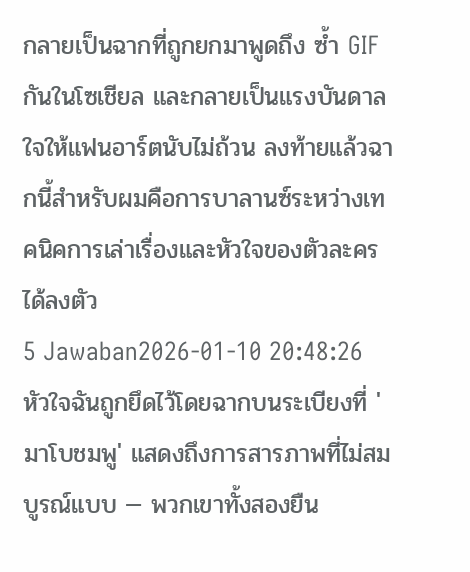กลายเป็นฉากที่ถูกยกมาพูดถึง ซ้ำ GIF กันในโซเชียล และกลายเป็นแรงบันดาลใจให้แฟนอาร์ตนับไม่ถ้วน ลงท้ายแล้วฉากนี้สำหรับผมคือการบาลานซ์ระหว่างเทคนิคการเล่าเรื่องและหัวใจของตัวละครได้ลงตัว
5 Jawaban2026-01-10 20:48:26
หัวใจฉันถูกยึดไว้โดยฉากบนระเบียงที่ 'มาโบชมพู' แสดงถึงการสารภาพที่ไม่สมบูรณ์แบบ — พวกเขาทั้งสองยืน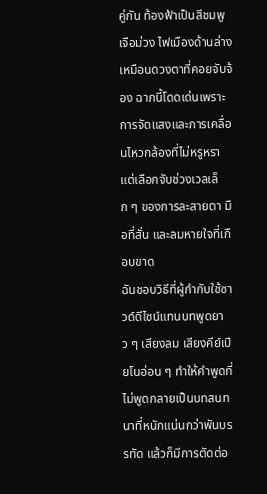คู่กัน ท้องฟ้าเป็นสีชมพูเจือม่วง ไฟเมืองด้านล่างเหมือนดวงตาที่คอยจับจ้อง ฉากนี้โดดเด่นเพราะการจัดแสงและการเคลื่อนไหวกล้องที่ไม่หรูหรา แต่เลือกจับช่วงเวลเล็ก ๆ ของการละสายตา มือที่สั่น และลมหายใจที่เกือบขาด
ฉันชอบวิธีที่ผู้กำกับใช้ซาวด์ดีไซน์แทนบทพูดยาว ๆ เสียงลม เสียงคีย์เปียโนอ่อน ๆ ทำให้คำพูดที่ไม่พูดกลายเป็นบทสนทนาที่หนักแน่นกว่าพันบรรทัด แล้วก็มีการตัดต่อ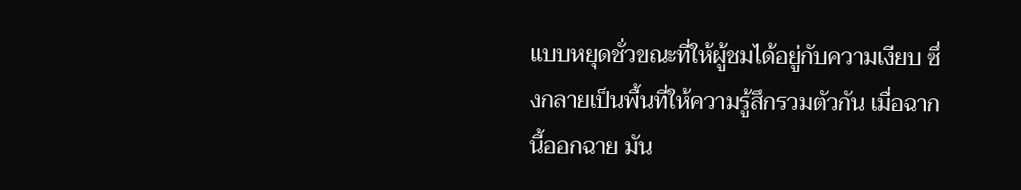แบบหยุดชั่วขณะที่ให้ผู้ชมได้อยู่กับความเงียบ ซึ่งกลายเป็นพื้นที่ให้ความรู้สึกรวมตัวกัน เมื่อฉากนี้ออกฉาย มัน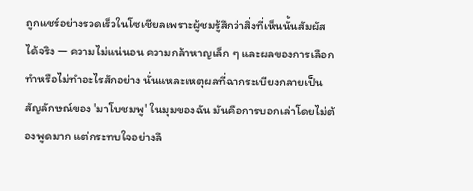ถูกแชร์อย่างรวดเร็วในโซเชียลเพราะผู้ชมรู้สึกว่าสิ่งที่เห็นนั้นสัมผัสได้จริง — ความไม่แน่นอน ความกล้าหาญเล็ก ๆ และผลของการเลือกทำหรือไม่ทำอะไรสักอย่าง นั่นแหละเหตุผลที่ฉากระเบียงกลายเป็นสัญลักษณ์ของ 'มาโบชมพู' ในมุมของฉัน มันคือการบอกเล่าโดยไม่ต้องพูดมาก แต่กระทบใจอย่างลึ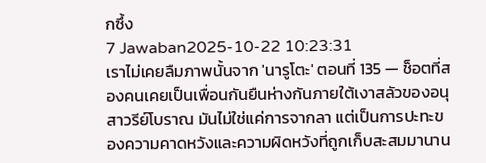กซึ้ง
7 Jawaban2025-10-22 10:23:31
เราไม่เคยลืมภาพนั้นจาก 'นารูโตะ' ตอนที่ 135 — ช็อตที่สองคนเคยเป็นเพื่อนกันยืนห่างกันภายใต้เงาสลัวของอนุสาวรีย์โบราณ มันไม่ใช่แค่การจากลา แต่เป็นการปะทะของความคาดหวังและความผิดหวังที่ถูกเก็บสะสมมานาน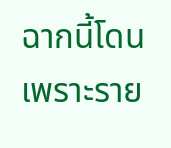ฉากนี้โดนเพราะราย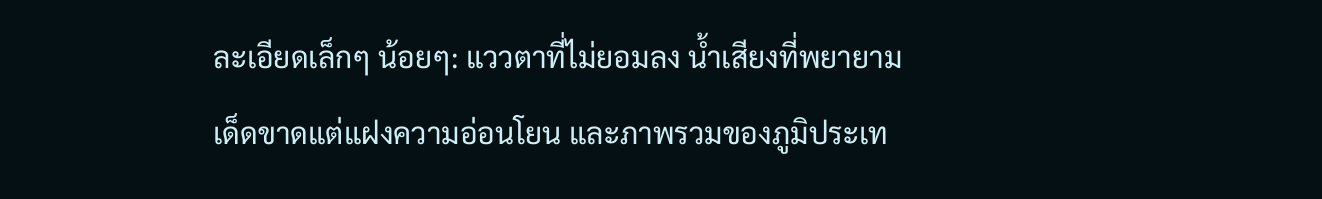ละเอียดเล็กๆ น้อยๆ: แววตาที่ไม่ยอมลง น้ำเสียงที่พยายามเด็ดขาดแต่แฝงความอ่อนโยน และภาพรวมของภูมิประเท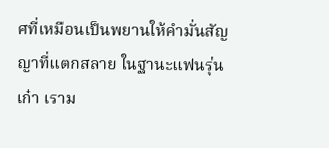ศที่เหมือนเป็นพยานให้คำมั่นสัญญาที่แตกสลาย ในฐานะแฟนรุ่นเก๋า เราม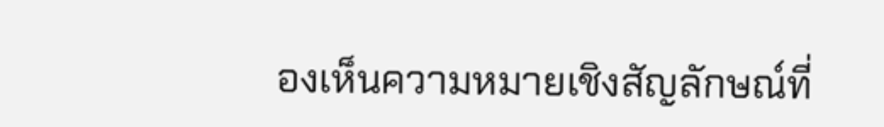องเห็นความหมายเชิงสัญลักษณ์ที่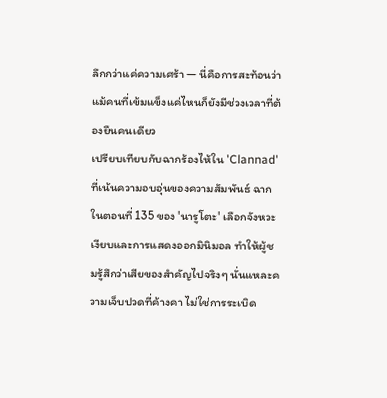ลึกกว่าแค่ความเศร้า — นี่คือการสะท้อนว่าแม้คนที่เข้มแข็งแค่ไหนก็ยังมีช่วงเวลาที่ต้องยืนคนเดียว
เปรียบเทียบกับฉากร้องไห้ใน 'Clannad' ที่เน้นความอบอุ่นของความสัมพันธ์ ฉากในตอนที่ 135 ของ 'นารูโตะ' เลือกจังหวะเงียบและการแสดงออกมินิมอล ทำให้ผู้ชมรู้สึกว่าเสียของสำคัญไปจริงๆ นั่นแหละความเจ็บปวดที่ค้างคา ไม่ใช่การระเบิด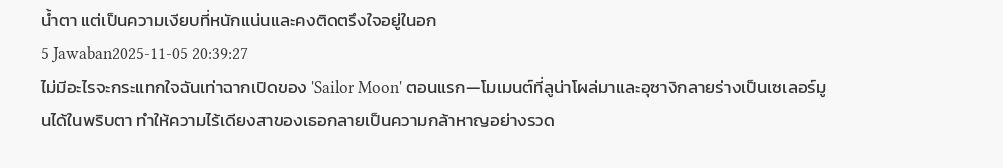น้ำตา แต่เป็นความเงียบที่หนักแน่นและคงติดตรึงใจอยู่ในอก
5 Jawaban2025-11-05 20:39:27
ไม่มีอะไรจะกระแทกใจฉันเท่าฉากเปิดของ 'Sailor Moon' ตอนแรก—โมเมนต์ที่ลูน่าโผล่มาและอุซางิกลายร่างเป็นเซเลอร์มูนได้ในพริบตา ทำให้ความไร้เดียงสาของเธอกลายเป็นความกล้าหาญอย่างรวด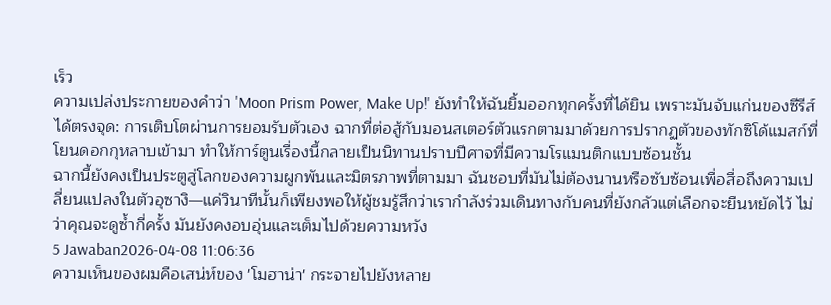เร็ว
ความเปล่งประกายของคำว่า 'Moon Prism Power, Make Up!' ยังทำให้ฉันยิ้มออกทุกครั้งที่ได้ยิน เพราะมันจับแก่นของซีรีส์ได้ตรงจุด: การเติบโตผ่านการยอมรับตัวเอง ฉากที่ต่อสู้กับมอนสเตอร์ตัวแรกตามมาด้วยการปรากฏตัวของทักซิโด้แมสก์ที่โยนดอกกุหลาบเข้ามา ทำให้การ์ตูนเรื่องนี้กลายเป็นนิทานปราบปีศาจที่มีความโรแมนติกแบบซ้อนชั้น
ฉากนี้ยังคงเป็นประตูสู่โลกของความผูกพันและมิตรภาพที่ตามมา ฉันชอบที่มันไม่ต้องนานหรือซับซ้อนเพื่อสื่อถึงความเปลี่ยนแปลงในตัวอุซางิ—แค่วินาทีนั้นก็เพียงพอให้ผู้ชมรู้สึกว่าเรากำลังร่วมเดินทางกับคนที่ยังกลัวแต่เลือกจะยืนหยัดไว้ ไม่ว่าคุณจะดูซ้ำกี่ครั้ง มันยังคงอบอุ่นและเต็มไปด้วยความหวัง
5 Jawaban2026-04-08 11:06:36
ความเห็นของผมคือเสน่ห์ของ 'โมฮาน่า' กระจายไปยังหลาย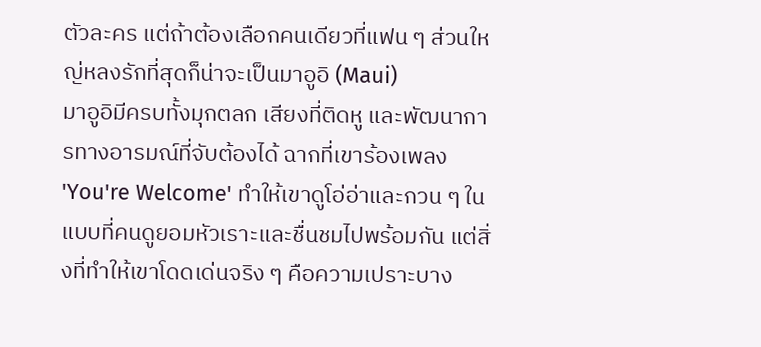ตัวละคร แต่ถ้าต้องเลือกคนเดียวที่แฟน ๆ ส่วนใหญ่หลงรักที่สุดก็น่าจะเป็นมาอูอิ (Maui)
มาอูอิมีครบทั้งมุกตลก เสียงที่ติดหู และพัฒนาการทางอารมณ์ที่จับต้องได้ ฉากที่เขาร้องเพลง 'You're Welcome' ทำให้เขาดูโอ่อ่าและกวน ๆ ในแบบที่คนดูยอมหัวเราะและชื่นชมไปพร้อมกัน แต่สิ่งที่ทำให้เขาโดดเด่นจริง ๆ คือความเปราะบาง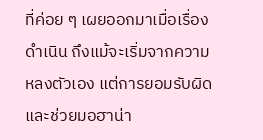ที่ค่อย ๆ เผยออกมาเมื่อเรื่องดำเนิน ถึงแม้จะเริ่มจากความหลงตัวเอง แต่การยอมรับผิดและช่วยมอฮาน่า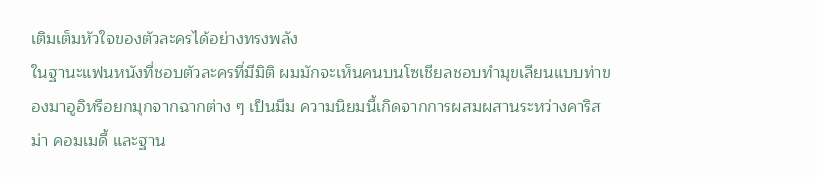เติมเต็มหัวใจของตัวละครได้อย่างทรงพลัง
ในฐานะแฟนหนังที่ชอบตัวละครที่มีมิติ ผมมักจะเห็นคนบนโซเชียลชอบทำมุขเลียนแบบท่าของมาอูอิหรือยกมุกจากฉากต่าง ๆ เป็นมีม ความนิยมนี้เกิดจากการผสมผสานระหว่างคาริสม่า คอมเมดี้ และฐาน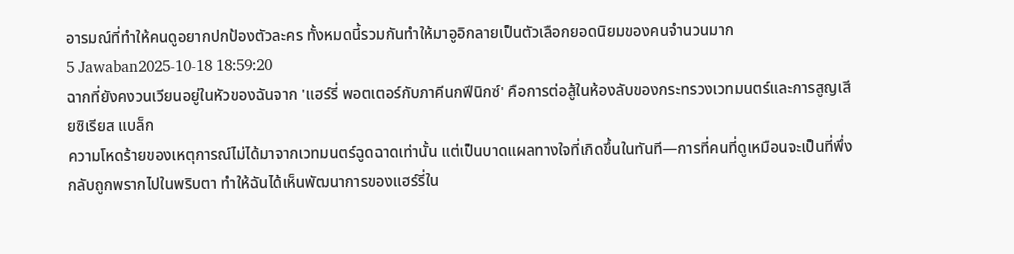อารมณ์ที่ทำให้คนดูอยากปกป้องตัวละคร ทั้งหมดนี้รวมกันทำให้มาอูอิกลายเป็นตัวเลือกยอดนิยมของคนจำนวนมาก
5 Jawaban2025-10-18 18:59:20
ฉากที่ยังคงวนเวียนอยู่ในหัวของฉันจาก 'แฮร์รี่ พอตเตอร์กับภาคีนกฟีนิกซ์' คือการต่อสู้ในห้องลับของกระทรวงเวทมนตร์และการสูญเสียซิเรียส แบล็ก
ความโหดร้ายของเหตุการณ์ไม่ได้มาจากเวทมนตร์ฉูดฉาดเท่านั้น แต่เป็นบาดแผลทางใจที่เกิดขึ้นในทันที—การที่คนที่ดูเหมือนจะเป็นที่พึ่งกลับถูกพรากไปในพริบตา ทำให้ฉันได้เห็นพัฒนาการของแฮร์รี่ใน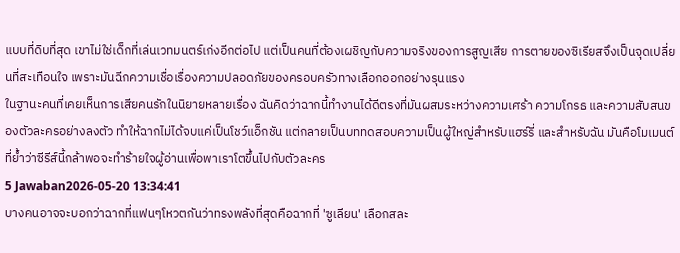แบบที่ดิบที่สุด เขาไม่ใช่เด็กที่เล่นเวทมนตร์เก่งอีกต่อไป แต่เป็นคนที่ต้องเผชิญกับความจริงของการสูญเสีย การตายของซิเรียสจึงเป็นจุดเปลี่ยนที่สะเทือนใจ เพราะมันฉีกความเชื่อเรื่องความปลอดภัยของครอบครัวทางเลือกออกอย่างรุนแรง
ในฐานะคนที่เคยเห็นการเสียคนรักในนิยายหลายเรื่อง ฉันคิดว่าฉากนี้ทำงานได้ดีตรงที่มันผสมระหว่างความเศร้า ความโกรธ และความสับสนของตัวละครอย่างลงตัว ทำให้ฉากไม่ได้จบแค่เป็นโชว์แอ็กชัน แต่กลายเป็นบททดสอบความเป็นผู้ใหญ่สำหรับแฮร์รี่ และสำหรับฉัน มันคือโมเมนต์ที่ย้ำว่าซีรีส์นี้กล้าพอจะทำร้ายใจผู้อ่านเพื่อพาเราโตขึ้นไปกับตัวละคร
5 Jawaban2026-05-20 13:34:41
บางคนอาจจะบอกว่าฉากที่แฟนๆโหวตกันว่าทรงพลังที่สุดคือฉากที่ 'ซูเลียน' เลือกสละ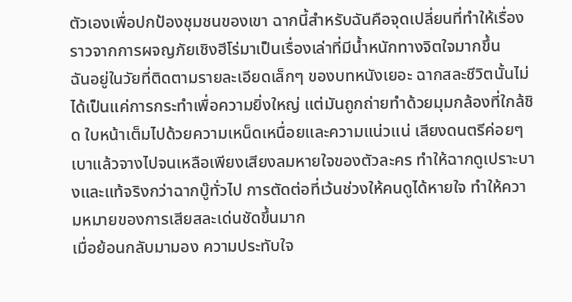ตัวเองเพื่อปกป้องชุมชนของเขา ฉากนี้สำหรับฉันคือจุดเปลี่ยนที่ทำให้เรื่องราวจากการผจญภัยเชิงฮีโร่มาเป็นเรื่องเล่าที่มีน้ำหนักทางจิตใจมากขึ้น
ฉันอยู่ในวัยที่ติดตามรายละเอียดเล็กๆ ของบทหนังเยอะ ฉากสละชีวิตนั้นไม่ได้เป็นแค่การกระทำเพื่อความยิ่งใหญ่ แต่มันถูกถ่ายทำด้วยมุมกล้องที่ใกล้ชิด ใบหน้าเต็มไปด้วยความเหน็ดเหนื่อยและความแน่วแน่ เสียงดนตรีค่อยๆ เบาแล้วจางไปจนเหลือเพียงเสียงลมหายใจของตัวละคร ทำให้ฉากดูเปราะบางและแท้จริงกว่าฉากบู๊ทั่วไป การตัดต่อที่เว้นช่วงให้คนดูได้หายใจ ทำให้ความหมายของการเสียสละเด่นชัดขึ้นมาก
เมื่อย้อนกลับมามอง ความประทับใจ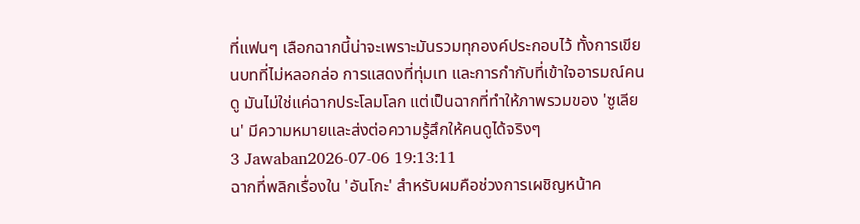ที่แฟนๆ เลือกฉากนี้น่าจะเพราะมันรวมทุกองค์ประกอบไว้ ทั้งการเขียนบทที่ไม่หลอกล่อ การแสดงที่ทุ่มเท และการกำกับที่เข้าใจอารมณ์คนดู มันไม่ใช่แค่ฉากประโลมโลก แต่เป็นฉากที่ทำให้ภาพรวมของ 'ซูเลียน' มีความหมายและส่งต่อความรู้สึกให้คนดูได้จริงๆ
3 Jawaban2026-07-06 19:13:11
ฉากที่พลิกเรื่องใน 'อันโกะ' สำหรับผมคือช่วงการเผชิญหน้าค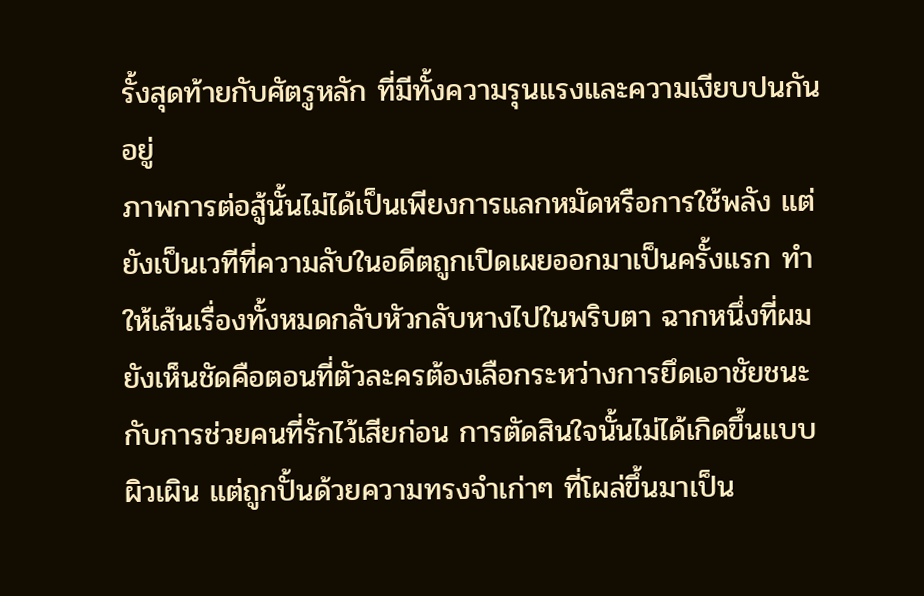รั้งสุดท้ายกับศัตรูหลัก ที่มีทั้งความรุนแรงและความเงียบปนกันอยู่
ภาพการต่อสู้นั้นไม่ได้เป็นเพียงการแลกหมัดหรือการใช้พลัง แต่ยังเป็นเวทีที่ความลับในอดีตถูกเปิดเผยออกมาเป็นครั้งแรก ทำให้เส้นเรื่องทั้งหมดกลับหัวกลับหางไปในพริบตา ฉากหนึ่งที่ผมยังเห็นชัดคือตอนที่ตัวละครต้องเลือกระหว่างการยึดเอาชัยชนะกับการช่วยคนที่รักไว้เสียก่อน การตัดสินใจนั้นไม่ได้เกิดขึ้นแบบผิวเผิน แต่ถูกปั้นด้วยความทรงจำเก่าๆ ที่โผล่ขึ้นมาเป็น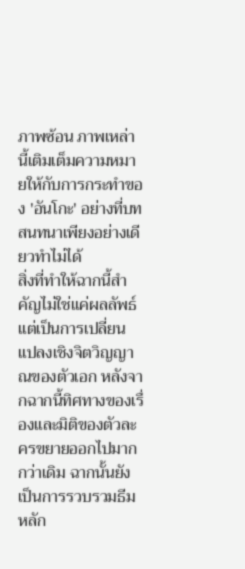ภาพซ้อน ภาพเหล่านี้เติมเต็มความหมายให้กับการกระทำของ 'อันโกะ' อย่างที่บทสนทนาเพียงอย่างเดียวทำไม่ได้
สิ่งที่ทำให้ฉากนี้สำคัญไม่ใช่แค่ผลลัพธ์ แต่เป็นการเปลี่ยนแปลงเชิงจิตวิญญาณของตัวเอก หลังจากฉากนี้ทิศทางของเรื่องและมิติของตัวละครขยายออกไปมากกว่าเดิม ฉากนั้นยังเป็นการรวบรวมธีมหลัก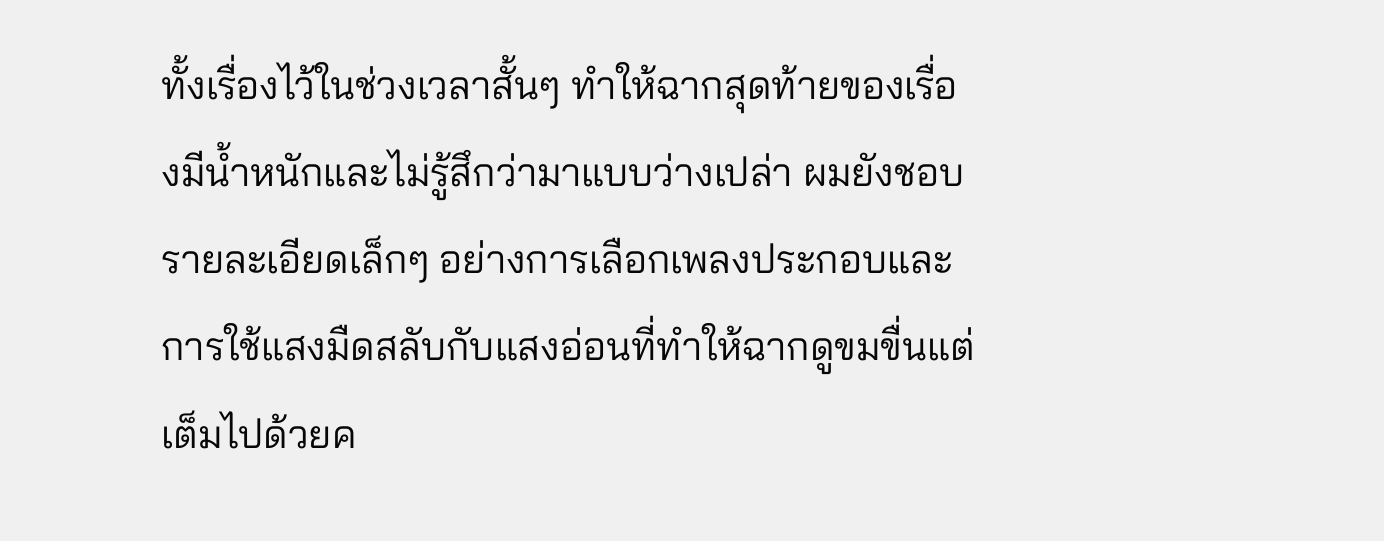ทั้งเรื่องไว้ในช่วงเวลาสั้นๆ ทำให้ฉากสุดท้ายของเรื่องมีน้ำหนักและไม่รู้สึกว่ามาแบบว่างเปล่า ผมยังชอบรายละเอียดเล็กๆ อย่างการเลือกเพลงประกอบและการใช้แสงมืดสลับกับแสงอ่อนที่ทำให้ฉากดูขมขื่นแต่เต็มไปด้วยค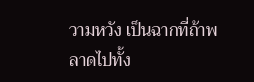วามหวัง เป็นฉากที่ถ้าพลาดไปทั้ง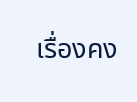เรื่องคง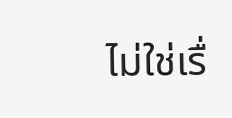ไม่ใช่เรื่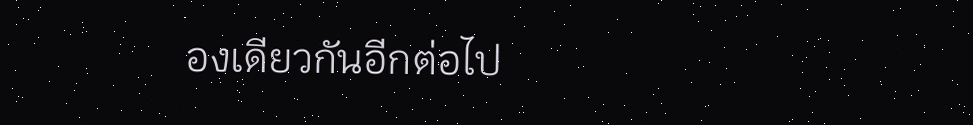องเดียวกันอีกต่อไป